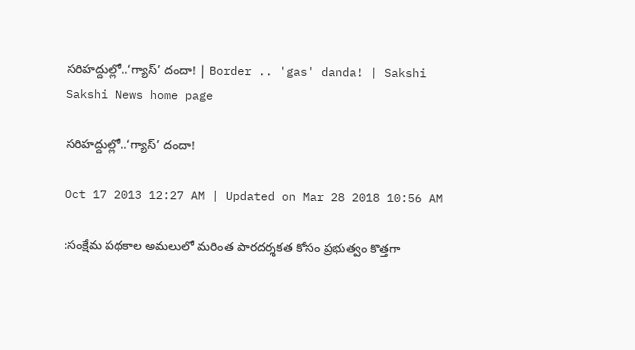సరిహద్దుల్లో..‘గ్యాస్’ దందా! | Border .. 'gas' danda! | Sakshi
Sakshi News home page

సరిహద్దుల్లో..‘గ్యాస్’ దందా!

Oct 17 2013 12:27 AM | Updated on Mar 28 2018 10:56 AM

:సంక్షేమ పథకాల అమలులో మరింత పారదర్శకత కోసం ప్రభుత్వం కొత్తగా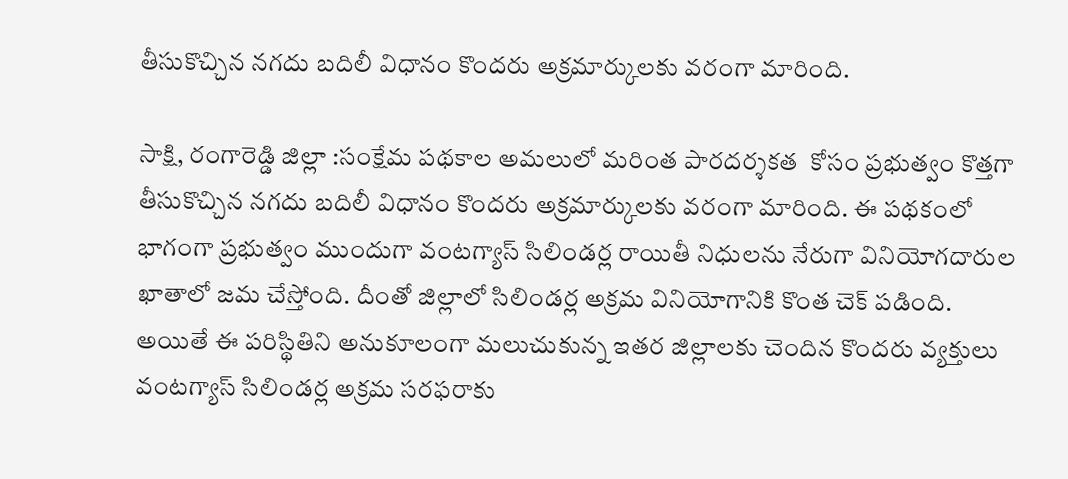తీసుకొచ్చిన నగదు బదిలీ విధానం కొందరు అక్రమార్కులకు వరంగా మారింది.

సాక్షి, రంగారెడ్డి జిల్లా :సంక్షేమ పథకాల అమలులో మరింత పారదర్శకత  కోసం ప్రభుత్వం కొత్తగా తీసుకొచ్చిన నగదు బదిలీ విధానం కొందరు అక్రమార్కులకు వరంగా మారింది. ఈ పథకంలో భాగంగా ప్రభుత్వం ముందుగా వంటగ్యాస్ సిలిండర్ల రాయితీ నిధులను నేరుగా వినియోగదారుల ఖాతాలో జమ చేస్తోంది. దీంతో జిల్లాలో సిలిండర్ల అక్రమ వినియోగానికి కొంత చెక్ పడింది. అయితే ఈ పరిస్థితిని అనుకూలంగా మలుచుకున్న ఇతర జిల్లాలకు చెందిన కొందరు వ్యక్తులు వంటగ్యాస్ సిలిండర్ల అక్రమ సరఫరాకు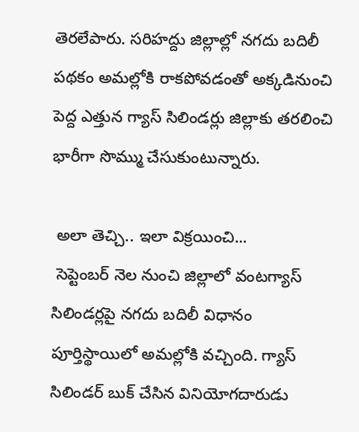తెరలేపారు. సరిహద్దు జిల్లాల్లో నగదు బదిలీ పథకం అమల్లోకి రాకపోవడంతో అక్కడినుంచి పెద్ద ఎత్తున గ్యాస్ సిలిండర్లు జిల్లాకు తరలించి భారీగా సొమ్ము చేసుకుంటున్నారు.

 అలా తెచ్చి.. ఇలా విక్రయించి...
 సెప్టెంబర్ నెల నుంచి జిల్లాలో వంటగ్యాస్ సిలిండర్లపై నగదు బదిలీ విధానం పూర్తిస్థాయిలో అమల్లోకి వచ్చింది. గ్యాస్ సిలిండర్ బుక్ చేసిన వినియోగదారుడు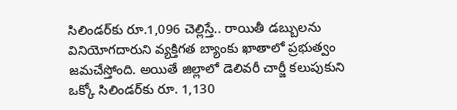సిలిండర్‌కు రూ.1,096 చెల్లిస్తే.. రాయితీ డబ్బులను వినియోగదారుని వ్యక్తిగత బ్యాంకు ఖాతాలో ప్రభుత్వం జమచేస్తోంది. అయితే జిల్లాలో డెలివరీ చార్జీ కలుపుకుని ఒక్కో సిలిండర్‌కు రూ. 1,130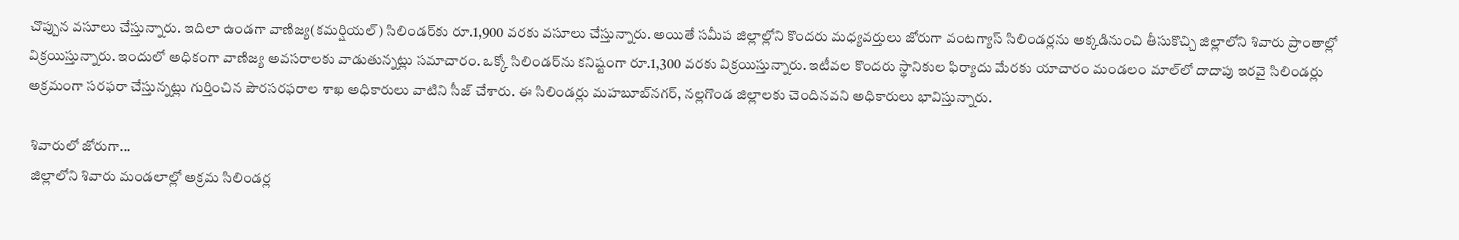చొప్పున వసూలు చేస్తున్నారు. ఇదిలా ఉండగా వాణిజ్య(కమర్షియల్) సిలిండర్‌కు రూ.1,900 వరకు వసూలు చేస్తున్నారు. అయితే సమీప జిల్లాల్లోని కొందరు మధ్యవర్తులు జోరుగా వంటగ్యాస్ సిలిండర్లను అక్కడినుంచి తీసుకొచ్చి జిల్లాలోని శివారు ప్రాంతాల్లో విక్రయిస్తున్నారు. ఇందులో అధికంగా వాణిజ్య అవసరాలకు వాడుతున్నట్లు సమాచారం. ఒక్కో సిలిండర్‌ను కనిష్టంగా రూ.1,300 వరకు విక్రయిస్తున్నారు. ఇటీవల కొందరు స్థానికుల ఫిర్యాదు మేరకు యాచారం మండలం మాల్‌లో దాదాపు ఇరవై సిలిండర్లు అక్రమంగా సరఫరా చేస్తున్నట్లు గుర్తించిన పౌరసరఫరాల శాఖ అధికారులు వాటిని సీజ్ చేశారు. ఈ సిలిండర్లు మహబూబ్‌నగర్, నల్లగొండ జిల్లాలకు చెందినవని అధికారులు భావిస్తున్నారు.

 శివారులో జోరుగా...
 జిల్లాలోని శివారు మండలాల్లో అక్రమ సిలిండర్ల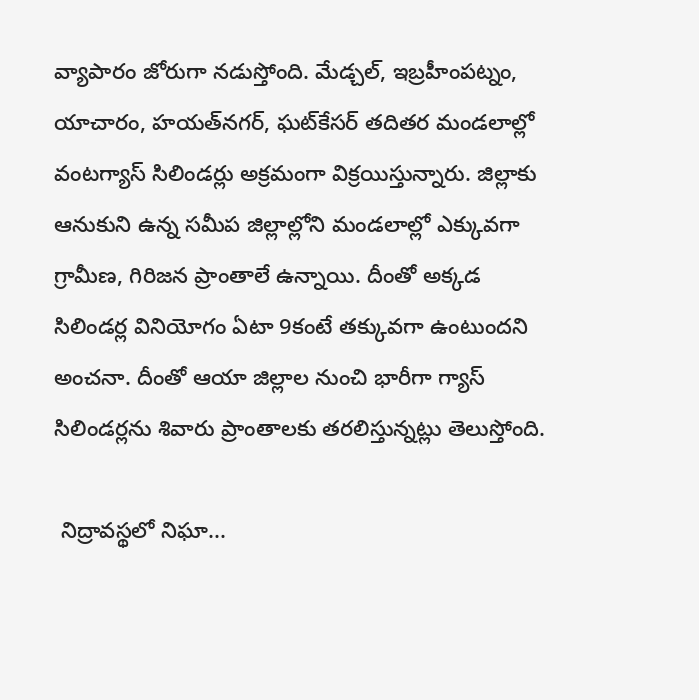వ్యాపారం జోరుగా నడుస్తోంది. మేడ్చల్, ఇబ్రహీంపట్నం, యాచారం, హయత్‌నగర్, ఘట్‌కేసర్ తదితర మండలాల్లో వంటగ్యాస్ సిలిండర్లు అక్రమంగా విక్రయిస్తున్నారు. జిల్లాకు ఆనుకుని ఉన్న సమీప జిల్లాల్లోని మండలాల్లో ఎక్కువగా గ్రామీణ, గిరిజన ప్రాంతాలే ఉన్నాయి. దీంతో అక్కడ సిలిండర్ల వినియోగం ఏటా 9కంటే తక్కువగా ఉంటుందని అంచనా. దీంతో ఆయా జిల్లాల నుంచి భారీగా గ్యాస్ సిలిండర్లను శివారు ప్రాంతాలకు తరలిస్తున్నట్లు తెలుస్తోంది.

 నిద్రావస్థలో నిఘా...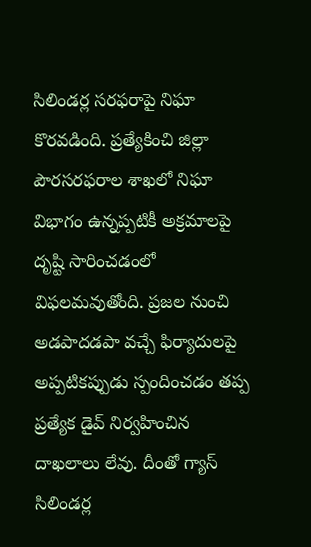సిలిండర్ల సరఫరాపై నిఘా కొరవడింది. ప్రత్యేకించి జిల్లా పౌరసరఫరాల శాఖలో నిఘా విభాగం ఉన్నప్పటికీ అక్రమాలపై దృష్టి సారించడంలో విఫలమవుతోంది. ప్రజల నుంచి అడపాదడపా వచ్చే ఫిర్యాదులపై అప్పటికప్పుడు స్పందించడం తప్ప ప్రత్యేక డైవ్ నిర్వహించిన దాఖలాలు లేవు. దీంతో గ్యాస్ సిలిండర్ల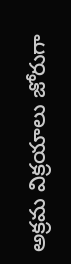అక్రమ విక్రయాలు జోరుగా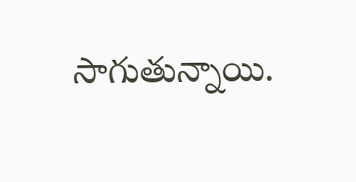సాగుతున్నాయి.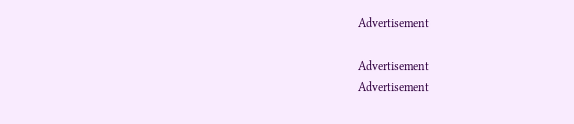Advertisement

Advertisement
Advertisement